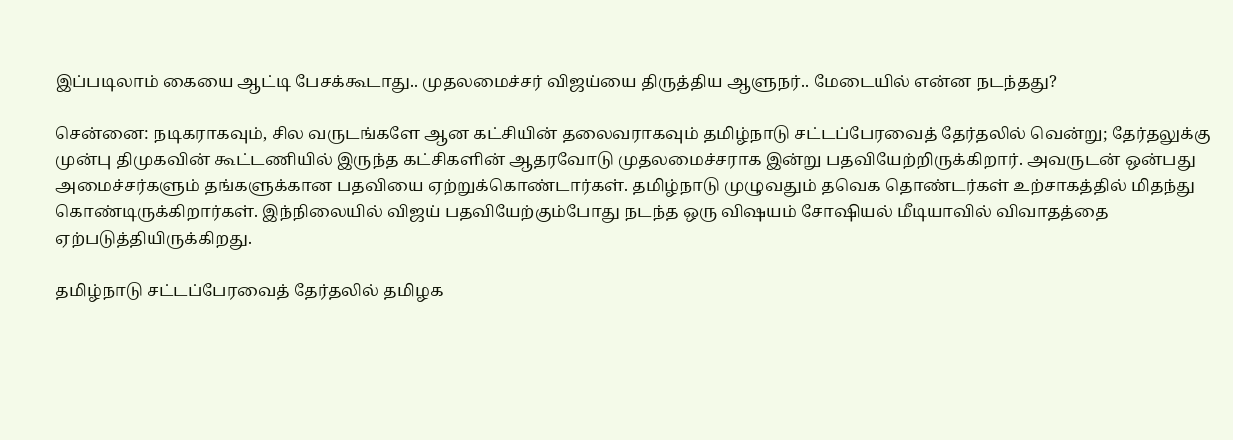இப்படிலாம் கையை ஆட்டி பேசக்கூடாது.. முதலமைச்சர் விஜய்யை திருத்திய ஆளுநர்.. மேடையில் என்ன நடந்தது?

சென்னை: நடிகராகவும், சில வருடங்களே ஆன கட்சியின் தலைவராகவும் தமிழ்நாடு சட்டப்பேரவைத் தேர்தலில் வென்று; தேர்தலுக்கு முன்பு திமுகவின் கூட்டணியில் இருந்த கட்சிகளின் ஆதரவோடு முதலமைச்சராக இன்று பதவியேற்றிருக்கிறார். அவருடன் ஒன்பது அமைச்சர்களும் தங்களுக்கான பதவியை ஏற்றுக்கொண்டார்கள். தமிழ்நாடு முழுவதும் தவெக தொண்டர்கள் உற்சாகத்தில் மிதந்து கொண்டிருக்கிறார்கள். இந்நிலையில் விஜய் பதவியேற்கும்போது நடந்த ஒரு விஷயம் சோஷியல் மீடியாவில் விவாதத்தை ஏற்படுத்தியிருக்கிறது.

தமிழ்நாடு சட்டப்பேரவைத் தேர்தலில் தமிழக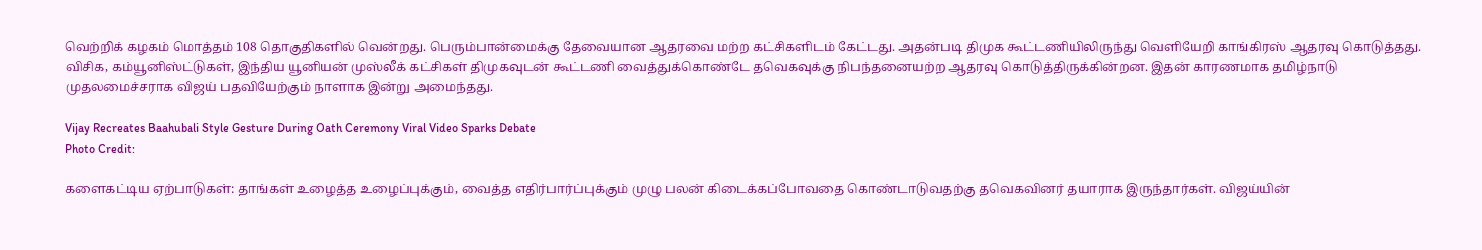வெற்றிக் கழகம் மொத்தம் 108 தொகுதிகளில் வென்றது. பெரும்பான்மைக்கு தேவையான ஆதரவை மற்ற கட்சிகளிடம் கேட்டது. அதன்படி திமுக கூட்டணியிலிருந்து வெளியேறி காங்கிரஸ் ஆதரவு கொடுத்தது. விசிக, கம்யூனிஸ்ட்டுகள், இந்திய யூனியன் முஸ்லீக் கட்சிகள் திமுகவுடன் கூட்டணி வைத்துக்கொண்டே தவெகவுக்கு நிபந்தனையற்ற ஆதரவு கொடுத்திருக்கின்றன. இதன் காரணமாக தமிழ்நாடு முதலமைச்சராக விஜய் பதவியேற்கும் நாளாக இன்று அமைந்தது.

Vijay Recreates Baahubali Style Gesture During Oath Ceremony Viral Video Sparks Debate
Photo Credit:

களைகட்டிய ஏற்பாடுகள்: தாங்கள் உழைத்த உழைப்புக்கும், வைத்த எதிர்பார்ப்புக்கும் முழு பலன் கிடைக்கப்போவதை கொண்டாடுவதற்கு தவெகவினர் தயாராக இருந்தார்கள். விஜய்யின்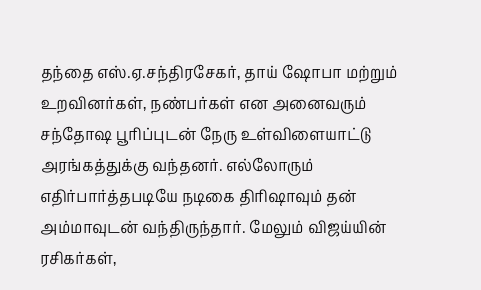தந்தை எஸ்.ஏ.சந்திரசேகர், தாய் ஷோபா மற்றும் உறவினர்கள், நண்பர்கள் என அனைவரும் சந்தோஷ பூரிப்புடன் நேரு உள்விளையாட்டு அரங்கத்துக்கு வந்தனர். எல்லோரும் எதிர்பார்த்தபடியே நடிகை திரிஷாவும் தன் அம்மாவுடன் வந்திருந்தார். மேலும் விஜய்யின் ரசிகர்கள்,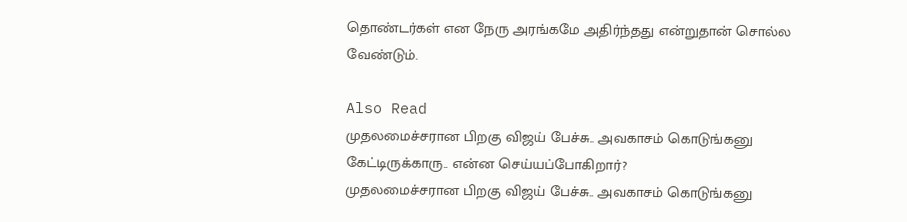தொண்டர்கள் என நேரு அரங்கமே அதிர்ந்தது என்றுதான் சொல்ல வேண்டும்.

Also Read
முதலமைச்சரான பிறகு விஜய் பேச்சு.. அவகாசம் கொடுங்கனு கேட்டிருக்காரு.. என்ன செய்யப்போகிறார்?
முதலமைச்சரான பிறகு விஜய் பேச்சு.. அவகாசம் கொடுங்கனு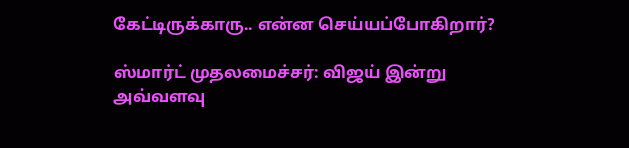கேட்டிருக்காரு.. என்ன செய்யப்போகிறார்?

ஸ்மார்ட் முதலமைச்சர்: விஜய் இன்று அவ்வளவு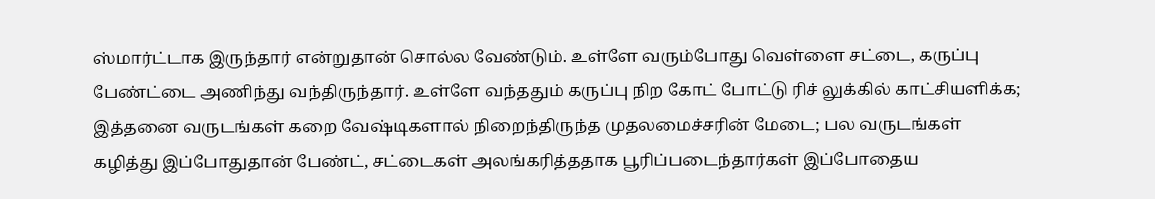ஸ்மார்ட்டாக இருந்தார் என்றுதான் சொல்ல வேண்டும். உள்ளே வரும்போது வெள்ளை சட்டை, கருப்பு பேண்ட்டை அணிந்து வந்திருந்தார். உள்ளே வந்ததும் கருப்பு நிற கோட் போட்டு ரிச் லுக்கில் காட்சியளிக்க; இத்தனை வருடங்கள் கறை வேஷ்டிகளால் நிறைந்திருந்த முதலமைச்சரின் மேடை; பல வருடங்கள் கழித்து இப்போதுதான் பேண்ட், சட்டைகள் அலங்கரித்ததாக பூரிப்படைந்தார்கள் இப்போதைய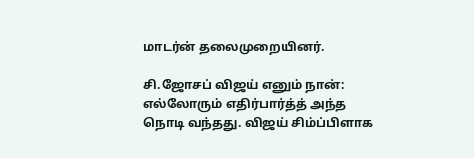மாடர்ன் தலைமுறையினர்.

சி.ஜோசப் விஜய் எனும் நான்: எல்லோரும் எதிர்பார்த்த் அந்த நொடி வந்தது. விஜய் சிம்ப்பிளாக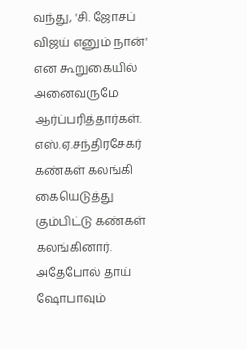வந்து, 'சி. ஜோசப் விஜய் எனும் நான்' என கூறுகையில் அனைவருமே ஆர்ப்பரித்தார்கள். எஸ்.ஏ.சந்திரசேகர் கண்கள் கலங்கி கையெடுத்து கும்பிட்டு கண்கள் கலங்கினார். அதேபோல் தாய் ஷோபாவும்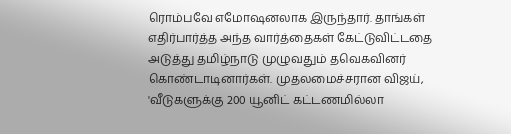ரொம்பவே எமோஷனலாக இருந்தார். தாங்கள் எதிர்பார்த்த அந்த வார்த்தைகள் கேட்டுவிட்டதை அடுத்து தமிழ்நாடு முழுவதும் தவெகவினர் கொண்டாடினார்கள். முதலமைச்சரான விஜய், 'வீடுகளுக்கு 200 யூனிட் கட்டணமில்லா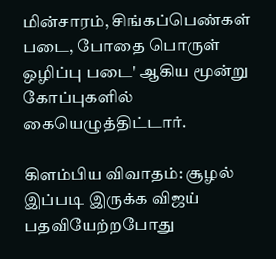மின்சாரம், சிங்கப்பெண்கள் படை, போதை பொருள் ஒழிப்பு படை' ஆகிய மூன்று கோப்புகளில் கையெழுத்திட்டார்.

கிளம்பிய விவாதம்: சூழல் இப்படி இருக்க விஜய் பதவியேற்றபோது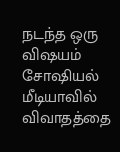நடந்த ஒரு விஷயம் சோஷியல் மீடியாவில் விவாதத்தை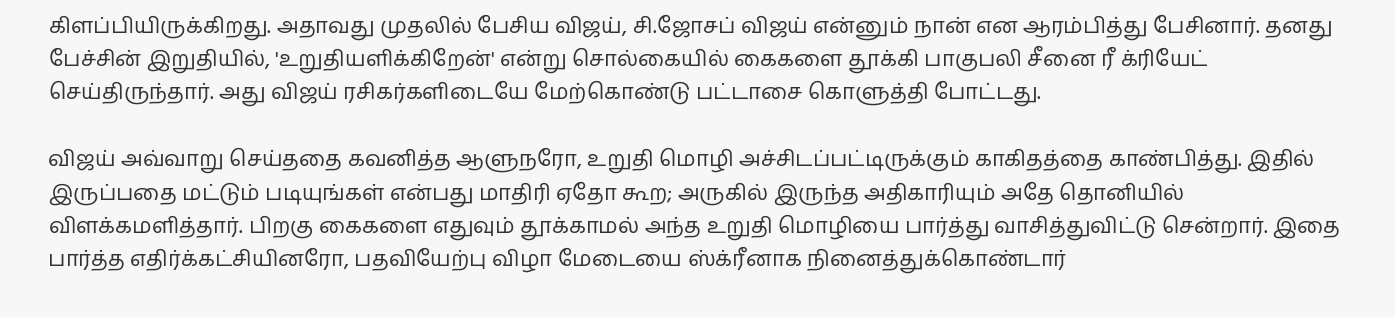கிளப்பியிருக்கிறது. அதாவது முதலில் பேசிய விஜய், சி.ஜோசப் விஜய் என்னும் நான் என ஆரம்பித்து பேசினார். தனது பேச்சின் இறுதியில், 'உறுதியளிக்கிறேன்' என்று சொல்கையில் கைகளை தூக்கி பாகுபலி சீனை ரீ க்ரியேட் செய்திருந்தார். அது விஜய் ரசிகர்களிடையே மேற்கொண்டு பட்டாசை கொளுத்தி போட்டது.

விஜய் அவ்வாறு செய்ததை கவனித்த ஆளுநரோ, உறுதி மொழி அச்சிடப்பட்டிருக்கும் காகிதத்தை காண்பித்து. இதில் இருப்பதை மட்டும் படியுங்கள் என்பது மாதிரி ஏதோ கூற; அருகில் இருந்த அதிகாரியும் அதே தொனியில் விளக்கமளித்தார். பிறகு கைகளை எதுவும் தூக்காமல் அந்த உறுதி மொழியை பார்த்து வாசித்துவிட்டு சென்றார். இதை பார்த்த எதிர்க்கட்சியினரோ, பதவியேற்பு விழா மேடையை ஸ்க்ரீனாக நினைத்துக்கொண்டார்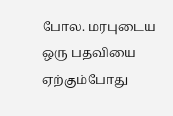போல. மரபுடைய ஒரு பதவியை ஏற்கும்போது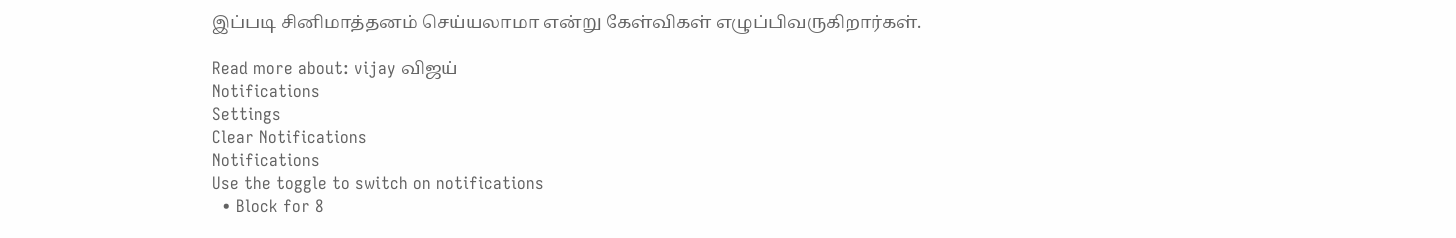இப்படி சினிமாத்தனம் செய்யலாமா என்று கேள்விகள் எழுப்பிவருகிறார்கள்.

Read more about: vijay விஜய்
Notifications
Settings
Clear Notifications
Notifications
Use the toggle to switch on notifications
  • Block for 8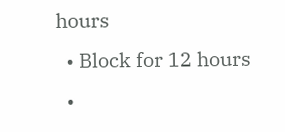hours
  • Block for 12 hours
  •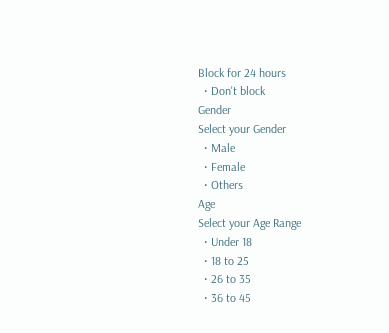Block for 24 hours
  • Don't block
Gender
Select your Gender
  • Male
  • Female
  • Others
Age
Select your Age Range
  • Under 18
  • 18 to 25
  • 26 to 35
  • 36 to 45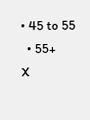• 45 to 55
  • 55+
X